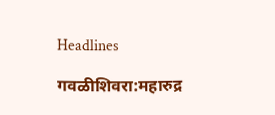Headlines

गवळीशिवरा:महारुद्र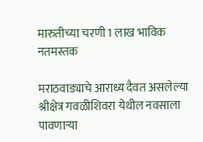मारुतीच्या चरणी 1 लाख भाविक नतमस्तक

मराठवाड्याचे आराध्य दैवत असलेल्या श्रीक्षेत्र गवळीशिवरा येथील नवसाला पावणाऱ्या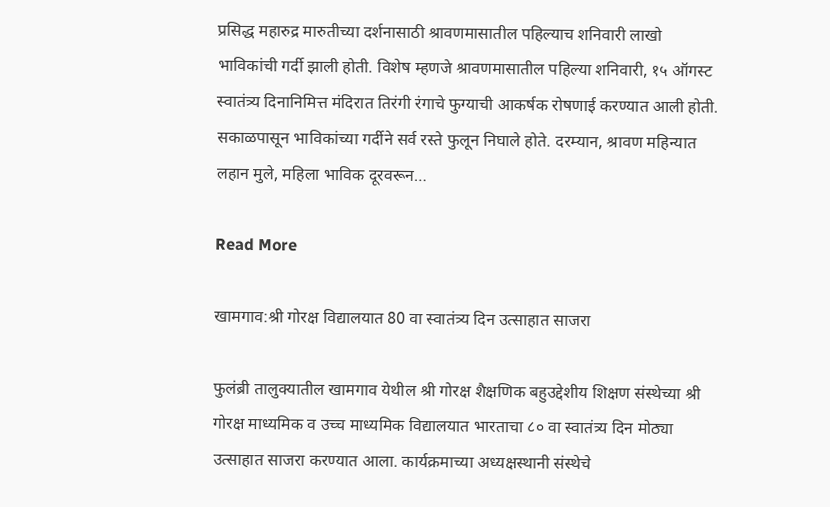प्रसिद्ध महारुद्र मारुतीच्या दर्शनासाठी श्रावणमासातील पहिल्याच शनिवारी लाखो भाविकांची गर्दी झाली होती. विशेष म्हणजे श्रावणमासातील पहिल्या शनिवारी, १५ ऑगस्ट स्वातंत्र्य दिनानिमित्त मंदिरात तिरंगी रंगाचे फुग्याची आकर्षक रोषणाई करण्यात आली होती. सकाळपासून भाविकांच्या गर्दीने सर्व रस्ते फुलून निघाले होते. दरम्यान, श्रावण महिन्यात लहान मुले, महिला भाविक दूरवरून…

Read More

खामगाव:श्री गोरक्ष विद्यालयात 80 वा स्वातंत्र्य दिन उत्साहात साजरा

फुलंब्री तालुक्यातील खामगाव येथील श्री गोरक्ष शैक्षणिक बहुउद्देशीय शिक्षण संस्थेच्या श्री गोरक्ष माध्यमिक व उच्च माध्यमिक विद्यालयात भारताचा ८० वा स्वातंत्र्य दिन मोठ्या उत्साहात साजरा करण्यात आला. कार्यक्रमाच्या अध्यक्षस्थानी संस्थेचे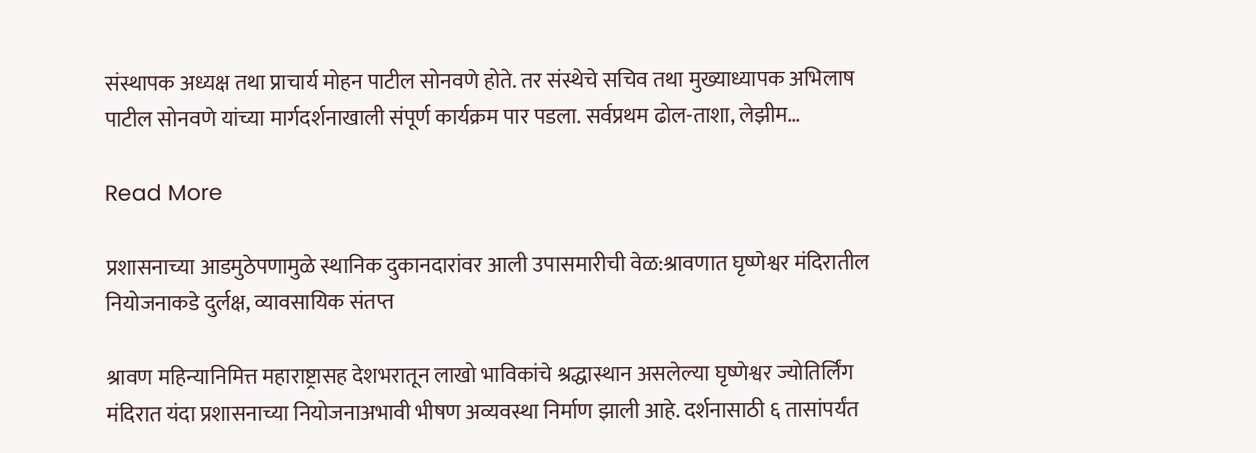संस्थापक अध्यक्ष तथा प्राचार्य मोहन पाटील सोनवणे होते. तर संस्थेचे सचिव तथा मुख्याध्यापक अभिलाष पाटील सोनवणे यांच्या मार्गदर्शनाखाली संपूर्ण कार्यक्रम पार पडला. सर्वप्रथम ढोल-ताशा, लेझीम…

Read More

प्रशासनाच्या आडमुठेपणामुळे स्थानिक दुकानदारांवर आली उपासमारीची वेळ:श्रावणात घृष्णेश्वर मंदिरातील नियोजनाकडे दुर्लक्ष, व्यावसायिक संतप्त

श्रावण महिन्यानिमित्त महाराष्ट्रासह देशभरातून लाखो भाविकांचे श्रद्धास्थान असलेल्या घृष्णेश्वर ज्योतिर्लिंग मंदिरात यंदा प्रशासनाच्या नियोजनाअभावी भीषण अव्यवस्था निर्माण झाली आहे. दर्शनासाठी ६ तासांपर्यंत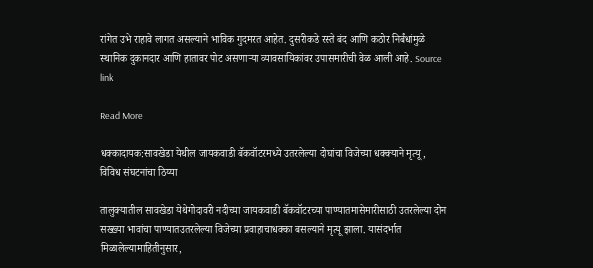रांगेत उभे राहावे लागत असल्याने भाविक गुदमरत आहेत. दुसरीकडे रस्ते बंद आणि कठोर निर्बंधांमुळे स्थानिक दुकानदार आणि हातावर पोट असणाऱ्या व्यावसायिकांवर उपासमारीची वेळ आली आहे. Source link

Read More

धक्कादायक:सावखेडा येथील जायकवाडी बॅकवॉटरमध्ये उतरलेल्या दोघांचा विजेच्या धक्क्याने मृत्यू, विविध संघटनांचा ठिय्या

तालुक्यातील सावखेडा येथेगोदावरी नदीच्या जायकवाडी बॅकवॉटरच्या पाण्यातमासेमारीसाठी उतरलेल्या दोन सख्ख्या भावांचा पाण्यातउतरलेल्या विजेच्या प्रवाहाचाधक्का बसल्याने मृत्यू झाला. यासंदर्भात मिळालेल्यामाहितीनुसार,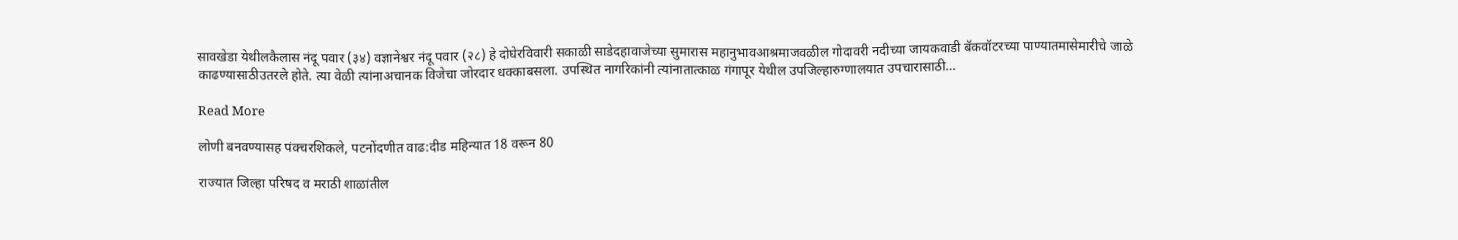सावखेडा येथीलकैलास नंदू पवार (३४) वज्ञानेश्वर नंदू पवार (२८) हे दोघेरविवारी सकाळी साडेदहावाजेच्या सुमारास महानुभावआश्रमाजवळील गोदावरी नदीच्या जायकवाडी बॅकवॉटरच्या पाण्यातमासेमारीचे जाळे काढण्यासाठीउतरले होते. त्या वेळी त्यांनाअचानक विजेचा जोरदार धक्काबसला. उपस्थित नागरिकांनी त्यांनातात्काळ गंगापूर येथील उपजिल्हारुग्णालयात उपचारासाठी…

Read More

लोणी बनवण्यासह पंक्चरशिकले, पटनोंदणीत वाढ:दीड महिन्यात 18 वरून 80

राज्यात जिल्हा परिषद व मराठी शाळांतील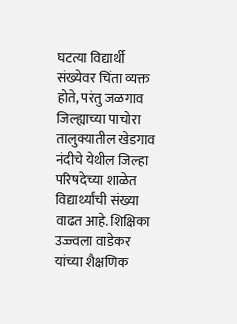घटत्या विद्यार्थी संख्येवर चिंता व्यक्त होते, परंतु जळगाव जिल्ह्याच्या पाचोरा तालुक्यातील खेडगाव नंदीचे येथील जिल्हा परिषदेच्या शाळेत विद्यार्थ्यांची संख्या वाढत आहे. शिक्षिका उज्ज्वला वाडेकर यांच्या शैक्षणिक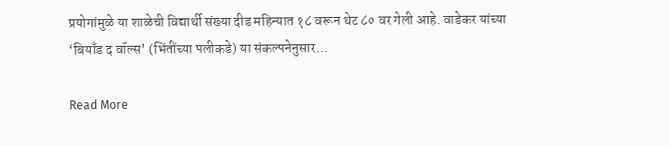प्रयोगांमुळे या शाळेची विद्यार्थी संख्या दीड महिन्यात १८ वरून थेट ८० वर गेली आहे. वाडेकर यांच्या ‘बियाँड द वॉल्स’ (भिंतींच्या पलीकडे) या संकल्पनेनुसार…

Read More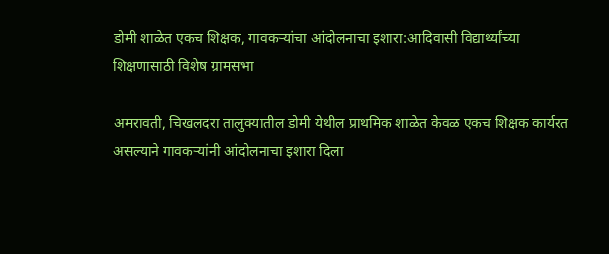डोमी शाळेत एकच शिक्षक, गावकऱ्यांचा आंदोलनाचा इशारा:आदिवासी विद्यार्थ्यांच्या शिक्षणासाठी विशेष ग्रामसभा

अमरावती, चिखलदरा तालुक्यातील डोमी येथील प्राथमिक शाळेत केवळ एकच शिक्षक कार्यरत असल्याने गावकऱ्यांनी आंदोलनाचा इशारा दिला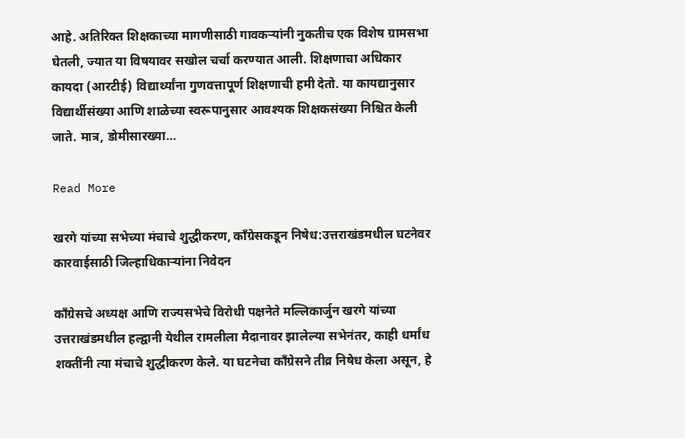आहे. अतिरिक्त शिक्षकाच्या मागणीसाठी गावकऱ्यांनी नुकतीच एक विशेष ग्रामसभा घेतली, ज्यात या विषयावर सखोल चर्चा करण्यात आली. शिक्षणाचा अधिकार कायदा (आरटीई) विद्यार्थ्यांना गुणवत्तापूर्ण शिक्षणाची हमी देतो. या कायद्यानुसार विद्यार्थीसंख्या आणि शाळेच्या स्वरूपानुसार आवश्यक शिक्षकसंख्या निश्चित केली जाते. मात्र, डोमीसारख्या…

Read More

खरगे यांच्या सभेच्या मंचाचे शुद्धीकरण, काँग्रेसकडून निषेध:उत्तराखंडमधील घटनेवर कारवाईसाठी जिल्हाधिकाऱ्यांना निवेदन

काँग्रेसचे अध्यक्ष आणि राज्यसभेचे विरोधी पक्षनेते मल्लिकार्जुन खरगे यांच्या उत्तराखंडमधील हल्द्वानी येथील रामलीला मैदानावर झालेल्या सभेनंतर, काही धर्मांध शक्तींनी त्या मंचाचे शुद्धीकरण केले. या घटनेचा काँग्रेसने तीव्र निषेध केला असून, हे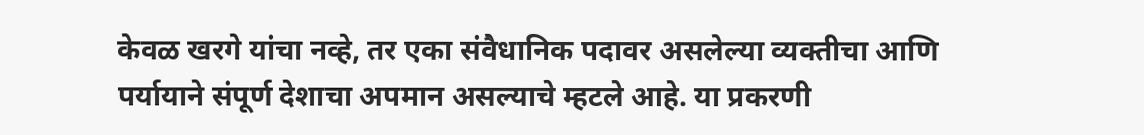केवळ खरगे यांचा नव्हे, तर एका संवैधानिक पदावर असलेल्या व्यक्तीचा आणि पर्यायाने संपूर्ण देशाचा अपमान असल्याचे म्हटले आहे. या प्रकरणी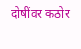दोषींवर कठोर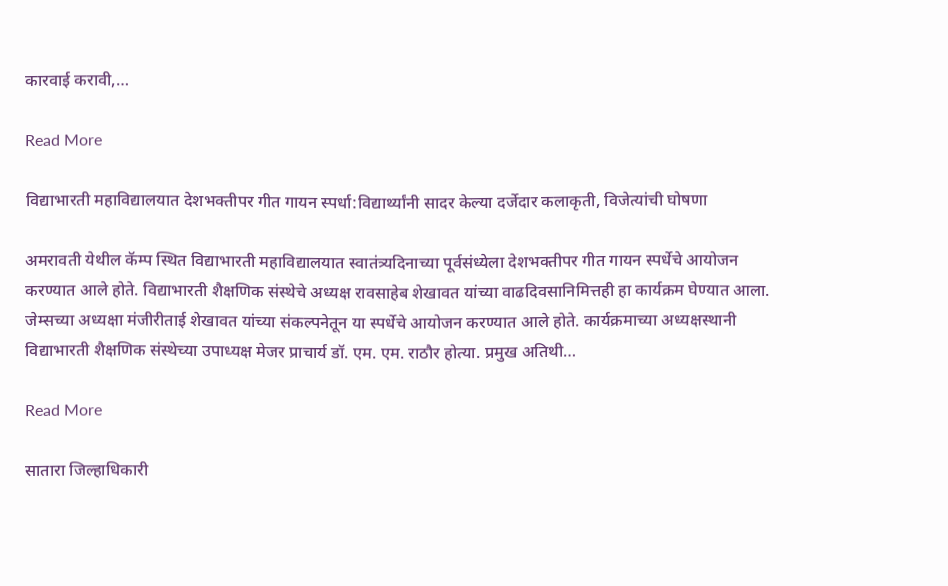कारवाई करावी,…

Read More

विद्याभारती महाविद्यालयात देशभक्तीपर गीत गायन स्पर्धा:विद्यार्थ्यांनी सादर केल्या दर्जेदार कलाकृती, विजेत्यांची घोषणा

अमरावती येथील कॅम्प स्थित विद्याभारती महाविद्यालयात स्वातंत्र्यदिनाच्या पूर्वसंध्येला देशभक्तीपर गीत गायन स्पर्धेचे आयोजन करण्यात आले होते. विद्याभारती शैक्षणिक संस्थेचे अध्यक्ष रावसाहेब शेखावत यांच्या वाढदिवसानिमित्तही हा कार्यक्रम घेण्यात आला. जेम्सच्या अध्यक्षा मंजीरीताई शेखावत यांच्या संकल्पनेतून या स्पर्धेचे आयोजन करण्यात आले होते. कार्यक्रमाच्या अध्यक्षस्थानी विद्याभारती शैक्षणिक संस्थेच्या उपाध्यक्ष मेजर प्राचार्य डॉ. एम. एम. राठौर होत्या. प्रमुख अतिथी…

Read More

सातारा जिल्हाधिकारी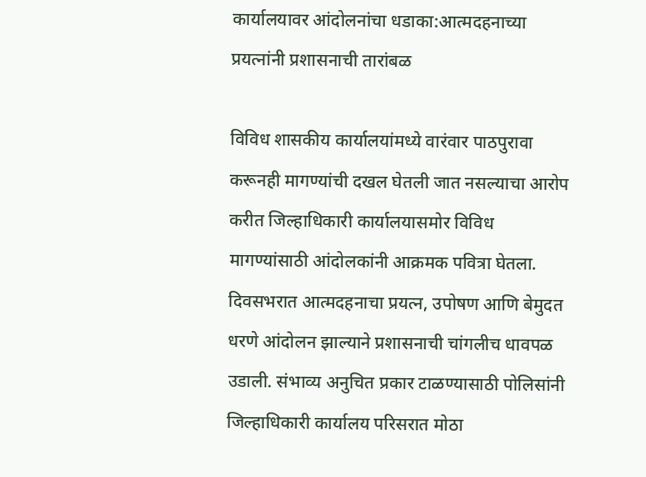कार्यालयावर आंदोलनांचा धडाका:आत्मदहनाच्या प्रयत्नांनी प्रशासनाची तारांबळ

विविध शासकीय कार्यालयांमध्ये वारंवार पाठपुरावा करूनही मागण्यांची दखल घेतली जात नसल्याचा आरोप करीत जिल्हाधिकारी कार्यालयासमोर विविध मागण्यांसाठी आंदोलकांनी आक्रमक पवित्रा घेतला. दिवसभरात आत्मदहनाचा प्रयत्न, उपोषण आणि बेमुदत धरणे आंदोलन झाल्याने प्रशासनाची चांगलीच धावपळ उडाली. संभाव्य अनुचित प्रकार टाळण्यासाठी पोलिसांनी जिल्हाधिकारी कार्यालय परिसरात मोठा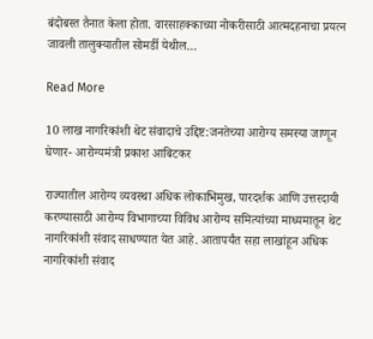बंदोबस्त तैनात केला होता. वारसाहक्काच्या नोकरीसाठी आत्मदहनाचा प्रयत्न जावली तालुक्यातील सोमर्डी येथील…

Read More

10 लाख नागरिकांशी थेट संवादाचे उद्दिष्ट:जनतेच्या आरोग्य समस्या जाणून घेणार- आरोग्यमंत्री प्रकाश आबिटकर

राज्यातील आरोग्य व्यवस्था अधिक लोकाभिमुख, पारदर्शक आणि उत्तरदायी करण्यासाठी आरोग्य विभागाच्या विविध आरोग्य समित्यांच्या माध्यमातून थेट नागरिकांशी संवाद साधण्यात येत आहे. आतापर्यंत सहा लाखांहून अधिक नागरिकांशी संवाद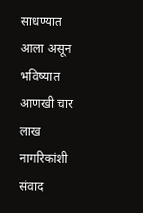साधण्यात आला असून भविष्यात आणखी चार लाख नागरिकांशी संवाद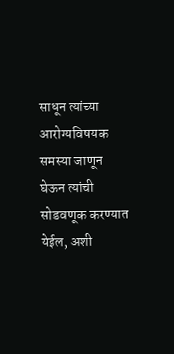साधून त्यांच्या आरोग्यविषयक समस्या जाणून घेऊन त्यांची सोडवणूक करण्यात येईल, अशी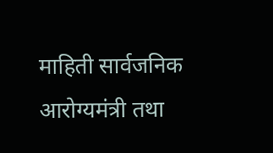माहिती सार्वजनिक आरोग्यमंत्री तथा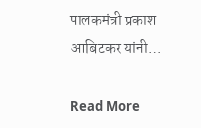पालकमंत्री प्रकाश आबिटकर यांनी…

Read More